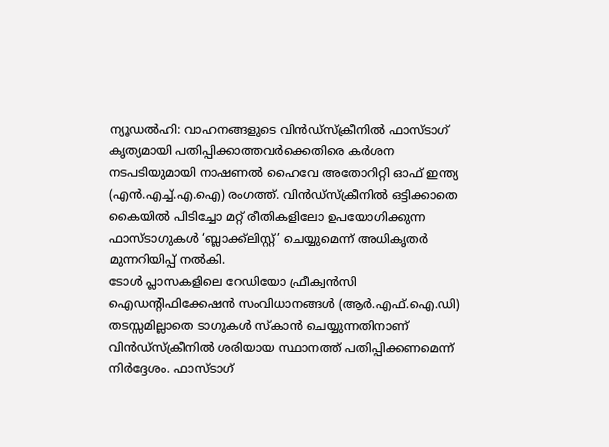ന്യൂഡൽഹി: വാഹനങ്ങളുടെ വിൻഡ്സ്ക്രീനിൽ ഫാസ്ടാഗ് കൃത്യമായി പതിപ്പിക്കാത്തവർക്കെതിരെ കർശന നടപടിയുമായി നാഷണൽ ഹൈവേ അതോറിറ്റി ഓഫ് ഇന്ത്യ (എൻ.എച്ച്.എ.ഐ) രംഗത്ത്. വിൻഡ്സ്ക്രീനിൽ ഒട്ടിക്കാതെ കൈയിൽ പിടിച്ചോ മറ്റ് രീതികളിലോ ഉപയോഗിക്കുന്ന ഫാസ്ടാഗുകൾ ‘ബ്ലാക്ക്ലിസ്റ്റ്’ ചെയ്യുമെന്ന് അധികൃതർ മുന്നറിയിപ്പ് നൽകി.
ടോൾ പ്ലാസകളിലെ റേഡിയോ ഫ്രീക്വൻസി ഐഡന്റിഫിക്കേഷൻ സംവിധാനങ്ങൾ (ആർ.എഫ്.ഐ.ഡി) തടസ്സമില്ലാതെ ടാഗുകൾ സ്കാൻ ചെയ്യുന്നതിനാണ് വിൻഡ്സ്ക്രീനിൽ ശരിയായ സ്ഥാനത്ത് പതിപ്പിക്കണമെന്ന് നിർദ്ദേശം. ഫാസ്ടാഗ്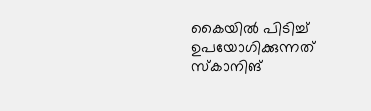കൈയിൽ പിടിച്ച് ഉപയോഗിക്കുന്നത് സ്കാനിങ്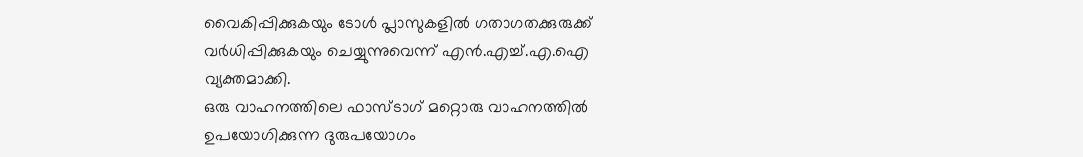വൈകിപ്പിക്കുകയും ടോൾ പ്ലാസുകളിൽ ഗതാഗതക്കുരുക്ക് വർധിപ്പിക്കുകയും ചെയ്യുന്നുവെന്ന് എൻ.എച്ച്.എ.ഐ വ്യക്തമാക്കി.
ഒരു വാഹനത്തിലെ ഫാസ്ടാഗ് മറ്റൊരു വാഹനത്തിൽ ഉപയോഗിക്കുന്ന ദുരുപയോഗം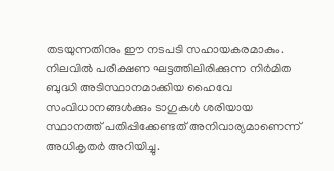തടയുന്നതിനും ഈ നടപടി സഹായകരമാകും. നിലവിൽ പരീക്ഷണ ഘട്ടത്തിലിരിക്കുന്ന നിർമിത ബുദ്ധി അടിസ്ഥാനമാക്കിയ ഹൈവേ സംവിധാനങ്ങൾക്കും ടാഗുകൾ ശരിയായ സ്ഥാനത്ത് പതിപ്പിക്കേണ്ടത് അനിവാര്യമാണെന്ന് അധികൃതർ അറിയിച്ചു.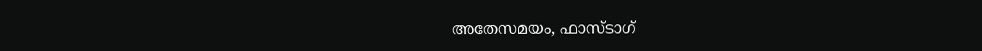അതേസമയം, ഫാസ്ടാഗ്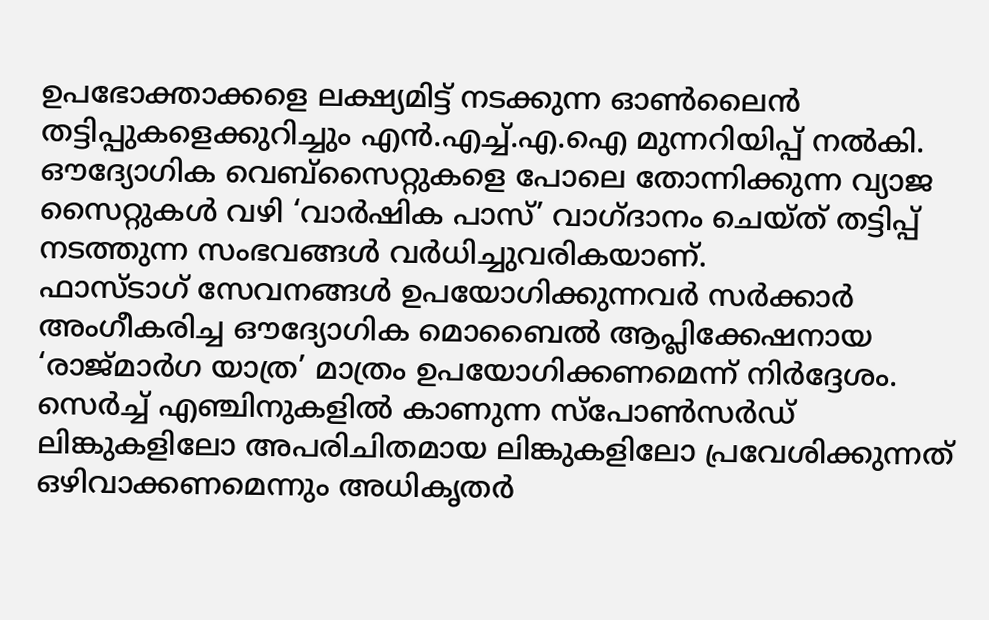ഉപഭോക്താക്കളെ ലക്ഷ്യമിട്ട് നടക്കുന്ന ഓൺലൈൻ തട്ടിപ്പുകളെക്കുറിച്ചും എൻ.എച്ച്.എ.ഐ മുന്നറിയിപ്പ് നൽകി. ഔദ്യോഗിക വെബ്സൈറ്റുകളെ പോലെ തോന്നിക്കുന്ന വ്യാജ സൈറ്റുകൾ വഴി ‘വാർഷിക പാസ്’ വാഗ്ദാനം ചെയ്ത് തട്ടിപ്പ് നടത്തുന്ന സംഭവങ്ങൾ വർധിച്ചുവരികയാണ്.
ഫാസ്ടാഗ് സേവനങ്ങൾ ഉപയോഗിക്കുന്നവർ സർക്കാർ അംഗീകരിച്ച ഔദ്യോഗിക മൊബൈൽ ആപ്ലിക്കേഷനായ ‘രാജ്മാർഗ യാത്ര’ മാത്രം ഉപയോഗിക്കണമെന്ന് നിർദ്ദേശം. സെർച്ച് എഞ്ചിനുകളിൽ കാണുന്ന സ്പോൺസർഡ് ലിങ്കുകളിലോ അപരിചിതമായ ലിങ്കുകളിലോ പ്രവേശിക്കുന്നത് ഒഴിവാക്കണമെന്നും അധികൃതർ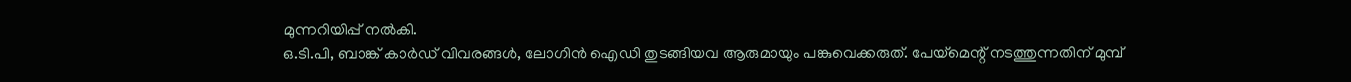മുന്നറിയിപ്പ് നൽകി.
ഒ.ടി.പി, ബാങ്ക് കാർഡ് വിവരങ്ങൾ, ലോഗിൻ ഐഡി തുടങ്ങിയവ ആരുമായും പങ്കുവെക്കരുത്. പേയ്മെന്റ് നടത്തുന്നതിന് മുമ്പ്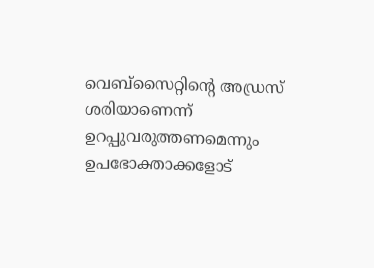വെബ്സൈറ്റിന്റെ അഡ്രസ് ശരിയാണെന്ന് ഉറപ്പുവരുത്തണമെന്നും ഉപഭോക്താക്കളോട്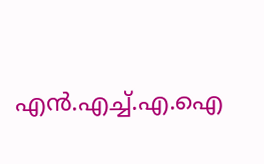എൻ.എച്ച്.എ.ഐ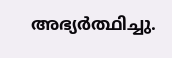അഭ്യർത്ഥിച്ചു.